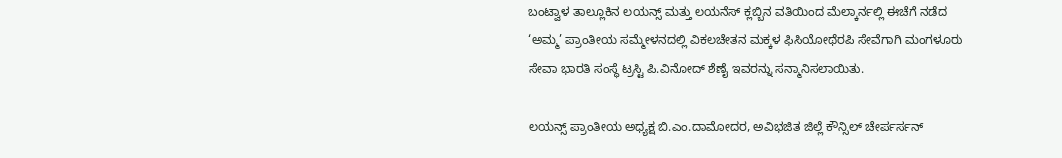ಬಂಟ್ವಾಳ ತಾಲ್ಲೂಕಿನ ಲಯನ್ಸ್ ಮತ್ತು ಲಯನೆಸ್ ಕ್ಲಬ್ಬಿನ ವತಿಯಿಂದ ಮೆಲ್ಕಾರ್ನಲ್ಲಿ ಈಚೆಗೆ ನಡೆದ ‘ಅಮ್ಮ’ ಪ್ರಾಂತೀಯ ಸಮ್ಮೇಳನದಲ್ಲಿ ವಿಕಲಚೇತನ ಮಕ್ಕಳ ಫಿಸಿಯೋಥೆರಪಿ ಸೇವೆಗಾಗಿ ಮಂಗಳೂರು ಸೇವಾ ಭಾರತಿ ಸಂಸ್ಥೆ ಟ್ರಸ್ಟಿ ಪಿ.ವಿನೋದ್ ಶೆಣೈ ಇವರನ್ನು ಸನ್ಮಾನಿಸಲಾಯಿತು.

ಲಯನ್ಸ್ ಪ್ರಾಂತೀಯ ಅಧ್ಯಕ್ಷ ಬಿ.ಎಂ.ದಾಮೋದರ, ಅವಿಭಜಿತ ಜಿಲ್ಲೆ ಕೌನ್ಸಿಲ್ ಚೇರ್ಪರ್ಸನ್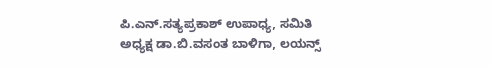ಪಿ.ಎನ್.ಸತ್ಯಪ್ರಕಾಶ್ ಉಪಾಧ್ಯ, ಸಮಿತಿ ಅಧ್ಯಕ್ಷ ಡಾ.ಬಿ.ವಸಂತ ಬಾಳಿಗಾ, ಲಯನ್ಸ್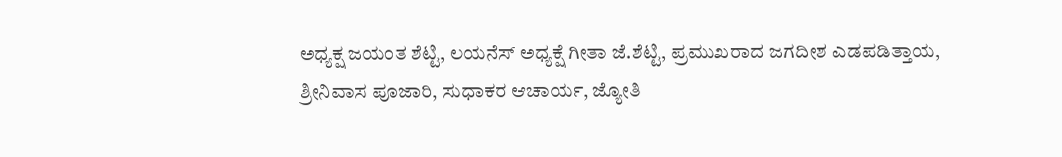ಅಧ್ಯಕ್ಷ ಜಯಂತ ಶೆಟ್ಟಿ, ಲಯನೆಸ್ ಅಧ್ಯಕ್ಷೆ ಗೀತಾ ಜೆ.ಶೆಟ್ಟಿ, ಪ್ರಮುಖರಾದ ಜಗದೀಶ ಎಡಪಡಿತ್ತಾಯ, ಶ್ರೀನಿವಾಸ ಪೂಜಾರಿ, ಸುಧಾಕರ ಆಚಾರ್ಯ, ಜ್ಯೋತಿ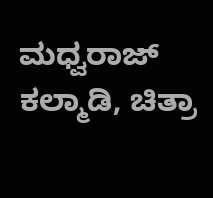ಮಧ್ವರಾಜ್ ಕಲ್ಮಾಡಿ, ಚಿತ್ರಾ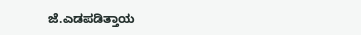ಜೆ.ಎಡಪಡಿತ್ತಾಯ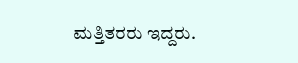ಮತ್ತಿತರರು ಇದ್ದರು.